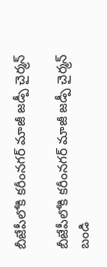బీజేపీలోకి కరీంనగర్ మాజీ జడ్పీ చైర్మన్

బీజేపీలోకి కరీంనగర్ మాజీ జడ్పీ చైర్మన్ బండి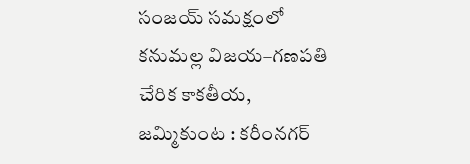సంజయ్ సమక్షంలో కనుమల్ల విజయ–గణపతి చేరిక కాకతీయ, జమ్మికుంట : కరీంనగర్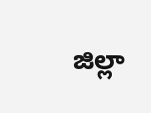జిల్లా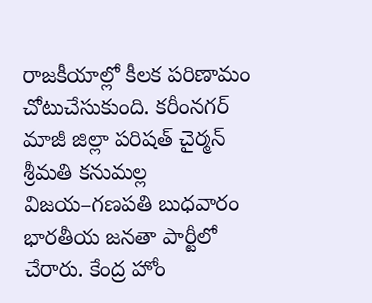రాజకీయాల్లో కీలక పరిణామం చోటుచేసుకుంది. కరీంనగర్ మాజీ జిల్లా పరిషత్ చైర్మన్ శ్రీమతి కనుమల్ల విజయ–గణపతి బుధవారం భారతీయ జనతా పార్టీలో చేరారు. కేంద్ర హోం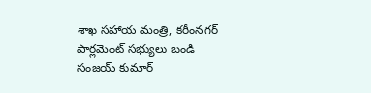శాఖ సహాయ మంత్రి, కరీంనగర్ పార్లమెంట్ సభ్యులు బండి సంజయ్ కుమార్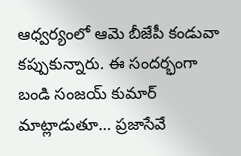ఆధ్వర్యంలో ఆమె బీజేపీ కండువా కప్పుకున్నారు. ఈ సందర్భంగా బండి సంజయ్ కుమార్ మాట్లాడుతూ… ప్రజాసేవే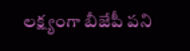లక్ష్యంగా బీజేపీ పని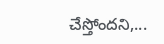చేస్తోందని,...